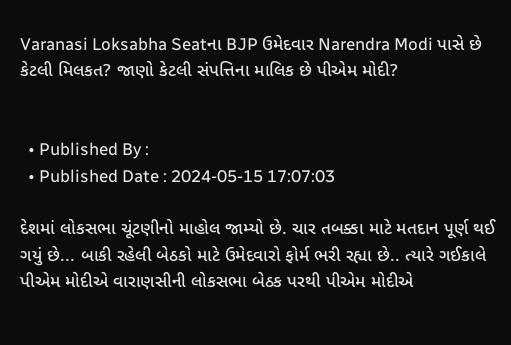Varanasi Loksabha Seatના BJP ઉમેદવાર Narendra Modi પાસે છે કેટલી મિલકત? જાણો કેટલી સંપત્તિના માલિક છે પીએમ મોદી?


  • Published By :
  • Published Date : 2024-05-15 17:07:03

દેશમાં લોકસભા ચૂંટણીનો માહોલ જામ્યો છે. ચાર તબક્કા માટે મતદાન પૂર્ણ થઈ ગયું છે... બાકી રહેલી બેઠકો માટે ઉમેદવારો ફોર્મ ભરી રહ્યા છે.. ત્યારે ગઈકાલે પીએમ મોદીએ વારાણસીની લોકસભા બેઠક પરથી પીએમ મોદીએ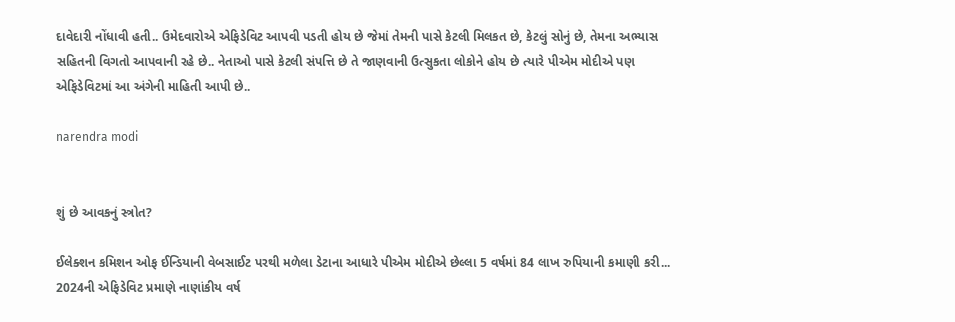દાવેદારી નોંધાવી હતી.. ઉમેદવારોએ એફિડેવિટ આપવી પડતી હોય છે જેમાં તેમની પાસે કેટલી મિલકત છે, કેટલું સોનું છે, તેમના અભ્યાસ સહિતની વિગતો આપવાની રહે છે.. નેતાઓ પાસે કેટલી સંપત્તિ છે તે જાણવાની ઉત્સુકતા લોકોને હોય છે ત્યારે પીએમ મોદીએ પણ એફિડેવિટમાં આ અંગેની માહિતી આપી છે..

narendra modi


શું છે આવકનું સ્ત્રોત?

ઈલેક્શન કમિશન ઓફ ઈન્ડિયાની વેબસાઈટ પરથી મળેલા ડેટાના આધારે પીએમ મોદીએ છેલ્લા 5 વર્ષમાં 84 લાખ રુપિયાની કમાણી કરી... 2024ની એફિડેવિટ પ્રમાણે નાણાંકીય વર્ષ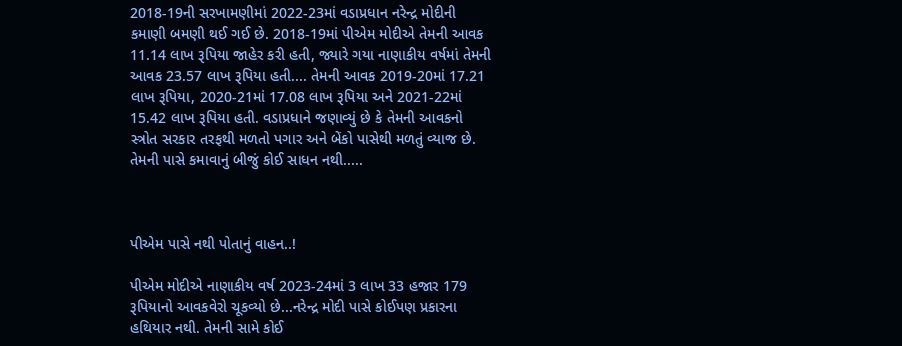2018-19ની સરખામણીમાં 2022-23માં વડાપ્રધાન નરેન્દ્ર મોદીની કમાણી બમણી થઈ ગઈ છે. 2018-19માં પીએમ મોદીએ તેમની આવક 11.14 લાખ રૂપિયા જાહેર કરી હતી, જ્યારે ગયા નાણાકીય વર્ષમાં તેમની આવક 23.57 લાખ રૂપિયા હતી.... તેમની આવક 2019-20માં 17.21 લાખ રૂપિયા, 2020-21માં 17.08 લાખ રૂપિયા અને 2021-22માં 15.42 લાખ રૂપિયા હતી. વડાપ્રધાને જણાવ્યું છે કે તેમની આવકનો સ્ત્રોત સરકાર તરફથી મળતો પગાર અને બેંકો પાસેથી મળતું વ્યાજ છે. તેમની પાસે કમાવાનું બીજું કોઈ સાધન નથી.....



પીએમ પાસે નથી પોતાનું વાહન..!

પીએમ મોદીએ નાણાકીય વર્ષ 2023-24માં 3 લાખ 33 હજાર 179 રૂપિયાનો આવકવેરો ચૂકવ્યો છે...નરેન્દ્ર મોદી પાસે કોઈપણ પ્રકારના હથિયાર નથી. તેમની સામે કોઈ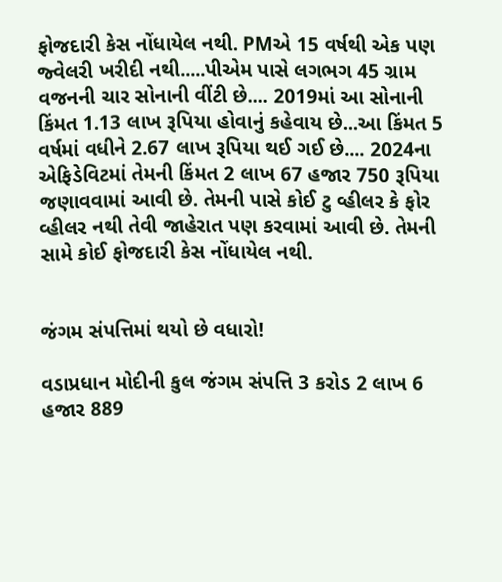ફોજદારી કેસ નોંધાયેલ નથી. PMએ 15 વર્ષથી એક પણ જ્વેલરી ખરીદી નથી.....પીએમ પાસે લગભગ 45 ગ્રામ વજનની ચાર સોનાની વીંટી છે.... 2019માં આ સોનાની કિંમત 1.13 લાખ રૂપિયા હોવાનું કહેવાય છે...આ કિંમત 5 વર્ષમાં વધીને 2.67 લાખ રૂપિયા થઈ ગઈ છે.... 2024ના એફિડેવિટમાં તેમની કિંમત 2 લાખ 67 હજાર 750 રૂપિયા જણાવવામાં આવી છે. તેમની પાસે કોઈ ટુ વ્હીલર કે ફોર વ્હીલર નથી તેવી જાહેરાત પણ કરવામાં આવી છે. તેમની સામે કોઈ ફોજદારી કેસ નોંધાયેલ નથી.


જંગમ સંપત્તિમાં થયો છે વધારો!

વડાપ્રધાન મોદીની કુલ જંગમ સંપત્તિ 3 કરોડ 2 લાખ 6 હજાર 889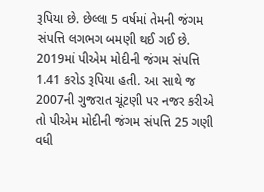રૂપિયા છે. છેલ્લા 5 વર્ષમાં તેમની જંગમ સંપત્તિ લગભગ બમણી થઈ ગઈ છે. 2019માં પીએમ મોદીની જંગમ સંપત્તિ 1.41 કરોડ રૂપિયા હતી. આ સાથે જ 2007ની ગુજરાત ચૂંટણી પર નજર કરીએ તો પીએમ મોદીની જંગમ સંપત્તિ 25 ગણી વધી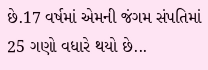છે.17 વર્ષમાં એમની જંગમ સંપતિમાં 25 ગણો વધારે થયો છે...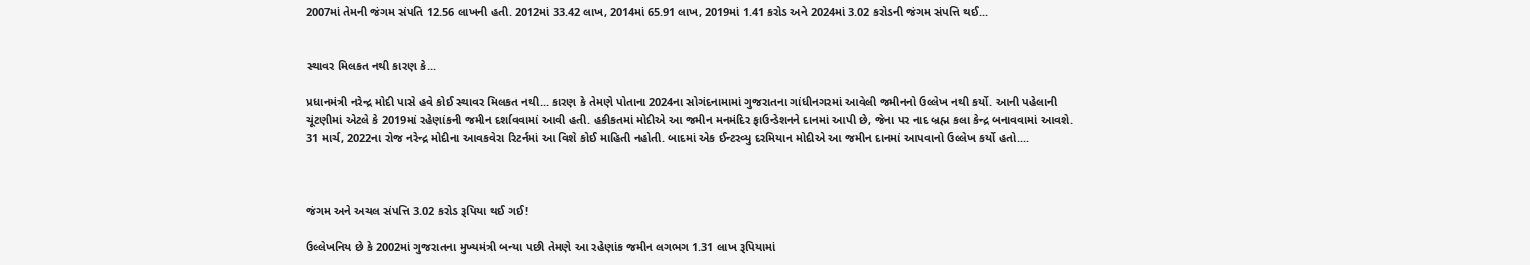2007માં તેમની જંગમ સંપતિ 12.56 લાખની હતી. 2012માં 33.42 લાખ, 2014માં 65.91 લાખ, 2019માં 1.41 કરોડ અને 2024માં 3.02 કરોડની જંગમ સંપત્તિ થઈ...


સ્થાવર મિલકત નથી કારણ કે...

પ્રધાનમંત્રી નરેન્દ્ર મોદી પાસે હવે કોઈ સ્થાવર મિલકત નથી... કારણ કે તેમણે પોતાના 2024ના સોગંદનામામાં ગુજરાતના ગાંધીનગરમાં આવેલી જમીનનો ઉલ્લેખ નથી કર્યો. આની પહેલાની ચૂંટણીમાં એટલે કે 2019માં રહેણાંકની જમીન દર્શાવવામાં આવી હતી. હકીકતમાં મોદીએ આ જમીન મનમંદિર ફાઉન્ડેશનને દાનમાં આપી છે, જેના પર નાદ બ્રહ્મ કલા કેન્દ્ર બનાવવામાં આવશે. 31 માર્ચ, 2022ના રોજ નરેન્દ્ર મોદીના આવકવેરા રિટર્નમાં આ વિશે કોઈ માહિતી નહોતી. બાદમાં એક ઈન્ટરવ્યુ દરમિયાન મોદીએ આ જમીન દાનમાં આપવાનો ઉલ્લેખ કર્યો હતો....



જંગમ અને અચલ સંપત્તિ 3.02 કરોડ રૂપિયા થઈ ગઈ!

ઉલ્લેખનિય છે કે 2002માં ગુજરાતના મુખ્યમંત્રી બન્યા પછી તેમણે આ રહેણાંક જમીન લગભગ 1.31 લાખ રૂપિયામાં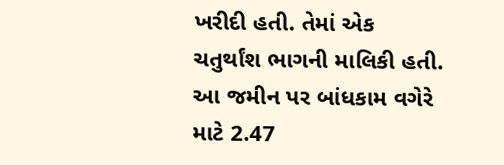ખરીદી હતી. તેમાં એક ચતુર્થાંશ ભાગની માલિકી હતી. આ જમીન પર બાંધકામ વગેરે માટે 2.47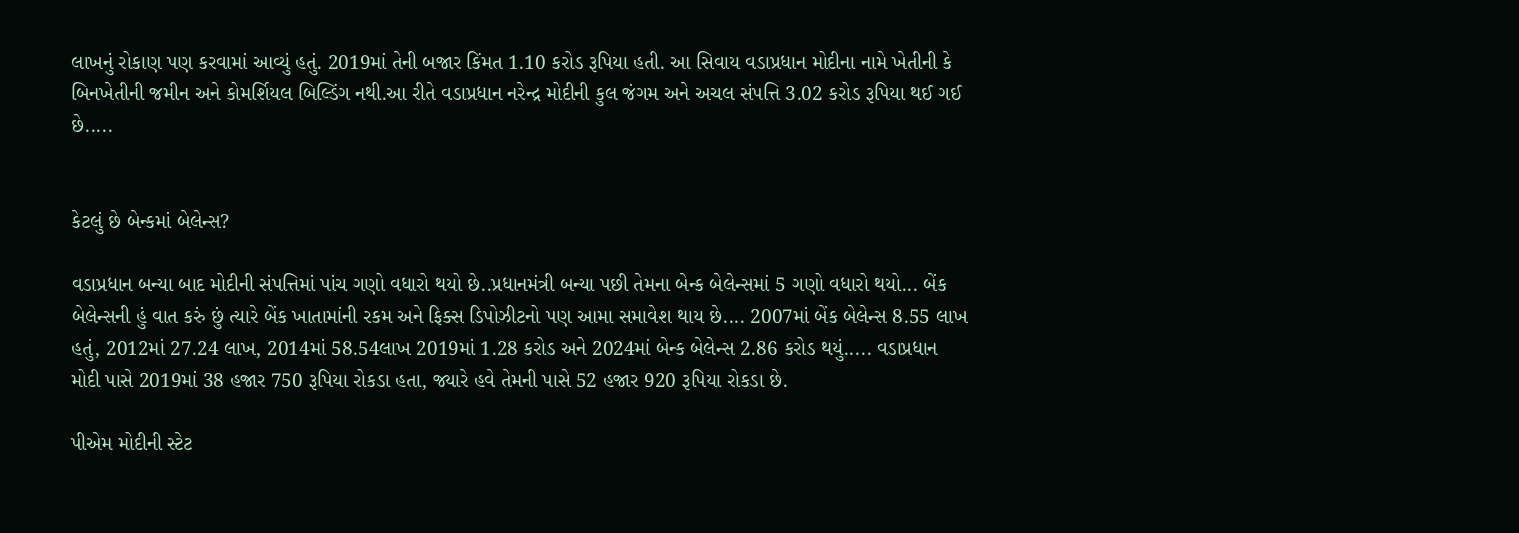લાખનું રોકાણ પણ કરવામાં આવ્યું હતું. 2019માં તેની બજાર કિંમત 1.10 કરોડ રૂપિયા હતી. આ સિવાય વડાપ્રધાન મોદીના નામે ખેતીની કે બિનખેતીની જમીન અને કોમર્શિયલ બિલ્ડિંગ નથી.આ રીતે વડાપ્રધાન નરેન્દ્ર મોદીની કુલ જંગમ અને અચલ સંપત્તિ 3.02 કરોડ રૂપિયા થઈ ગઈ છે.....


કેટલું છે બેન્કમાં બેલેન્સ?

વડાપ્રધાન બન્યા બાદ મોદીની સંપત્તિમાં પાંચ ગણો વધારો થયો છે..પ્રધાનમંત્રી બન્યા પછી તેમના બેન્ક બેલેન્સમાં 5 ગણો વધારો થયો... બેંક બેલેન્સની હું વાત કરું છું ત્યારે બેંક ખાતામાંની રકમ અને ફિક્સ ડિપોઝીટનો પણ આમા સમાવેશ થાય છે.... 2007માં બેંક બેલેન્સ 8.55 લાખ હતું, 2012માં 27.24 લાખ, 2014માં 58.54લાખ 2019માં 1.28 કરોડ અને 2024માં બેન્ક બેલેન્સ 2.86 કરોડ થયું..... વડાપ્રધાન મોદી પાસે 2019માં 38 હજાર 750 રૂપિયા રોકડા હતા, જ્યારે હવે તેમની પાસે 52 હજાર 920 રૂપિયા રોકડા છે.

પીએમ મોદીની સ્ટેટ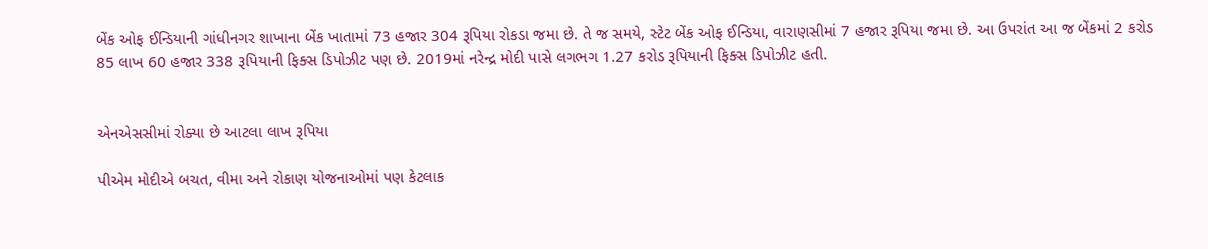બેંક ઓફ ઈન્ડિયાની ગાંધીનગર શાખાના બેંક ખાતામાં 73 હજાર 304 રૂપિયા રોકડા જમા છે. તે જ સમયે, સ્ટેટ બેંક ઓફ ઈન્ડિયા, વારાણસીમાં 7 હજાર રૂપિયા જમા છે. આ ઉપરાંત આ જ બેંકમાં 2 કરોડ 85 લાખ 60 હજાર 338 રૂપિયાની ફિક્સ ડિપોઝીટ પણ છે. 2019માં નરેન્દ્ર મોદી પાસે લગભગ 1.27 કરોડ રૂપિયાની ફિક્સ ડિપોઝીટ હતી.


એનએસસીમાં રોક્યા છે આટલા લાખ રૂપિયા

પીએમ મોદીએ બચત, વીમા અને રોકાણ યોજનાઓમાં પણ કેટલાક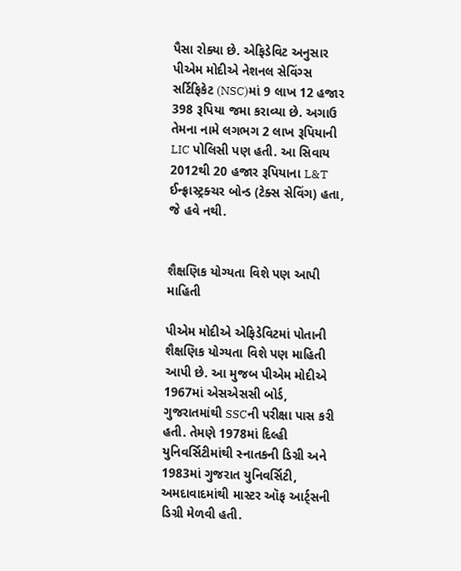પૈસા રોક્યા છે. એફિડેવિટ અનુસાર પીએમ મોદીએ નેશનલ સેવિંગ્સ સર્ટિફિકેટ (NSC)માં 9 લાખ 12 હજાર 398 રૂપિયા જમા કરાવ્યા છે. અગાઉ તેમના નામે લગભગ 2 લાખ રૂપિયાની LIC પોલિસી પણ હતી. આ સિવાય 2012થી 20 હજાર રૂપિયાના L&T ઈન્ફ્રાસ્ટ્રક્ચર બોન્ડ (ટેક્સ સેવિંગ) હતા, જે હવે નથી.


શૈક્ષણિક યોગ્યતા વિશે પણ આપી માહિતી

પીએમ મોદીએ એફિડેવિટમાં પોતાની શૈક્ષણિક યોગ્યતા વિશે પણ માહિતી આપી છે. આ મુજબ પીએમ મોદીએ 1967માં એસએસસી બોર્ડ, ગુજરાતમાંથી SSCની પરીક્ષા પાસ કરી હતી. તેમણે 1978માં દિલ્હી યુનિવર્સિટીમાંથી સ્નાતકની ડિગ્રી અને 1983માં ગુજરાત યુનિવર્સિટી, અમદાવાદમાંથી માસ્ટર ઑફ આર્ટ્સની ડિગ્રી મેળવી હતી.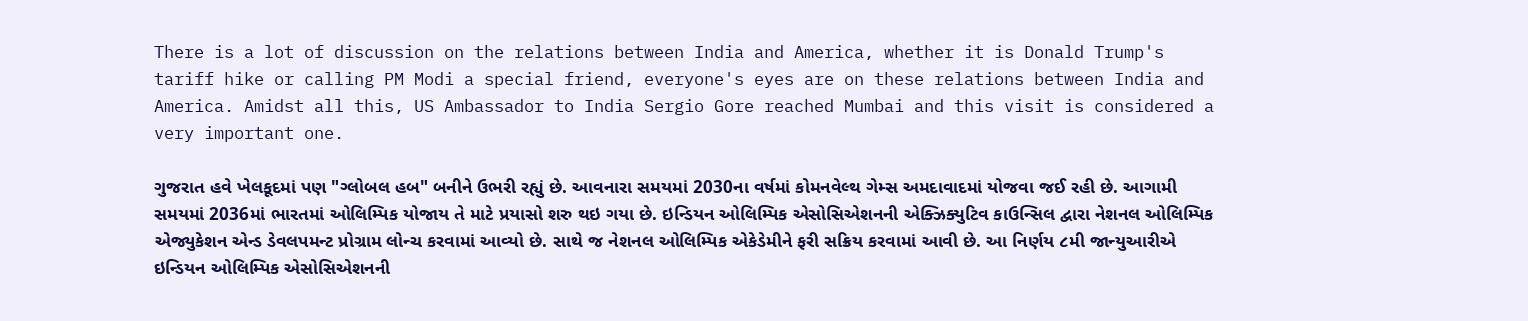There is a lot of discussion on the relations between India and America, whether it is Donald Trump's tariff hike or calling PM Modi a special friend, everyone's eyes are on these relations between India and America. Amidst all this, US Ambassador to India Sergio Gore reached Mumbai and this visit is considered a very important one.

ગુજરાત હવે ખેલકૂદમાં પણ "ગ્લોબલ હબ" બનીને ઉભરી રહ્યું છે. આવનારા સમયમાં 2030ના વર્ષમાં કોમનવેલ્થ ગેમ્સ અમદાવાદમાં યોજવા જઈ રહી છે. આગામી સમયમાં 2036માં ભારતમાં ઓલિમ્પિક યોજાય તે માટે પ્રયાસો શરુ થઇ ગયા છે. ઇન્ડિયન ઓલિમ્પિક એસોસિએશનની એક્ઝિક્યુટિવ કાઉન્સિલ દ્વારા નેશનલ ઓલિમ્પિક એજ્યુકેશન એન્ડ ડેવલપમન્ટ પ્રોગ્રામ લોન્ચ કરવામાં આવ્યો છે. સાથે જ નેશનલ ઓલિમ્પિક એકેડેમીને ફરી સક્રિય કરવામાં આવી છે. આ નિર્ણય ૮મી જાન્યુઆરીએ ઇન્ડિયન ઓલિમ્પિક એસોસિએશનની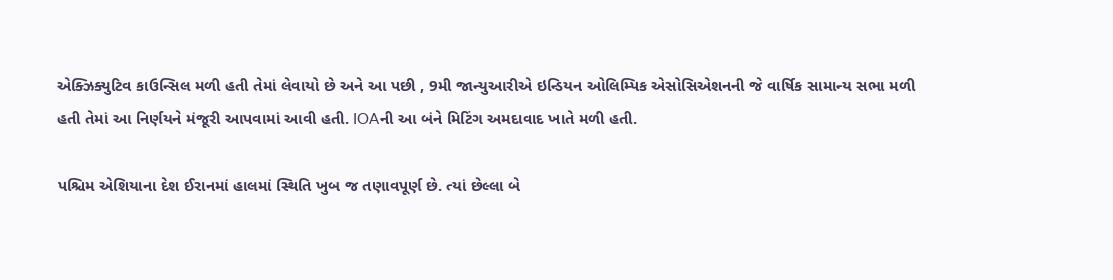એક્ઝિક્યુટિવ કાઉન્સિલ મળી હતી તેમાં લેવાયો છે અને આ પછી , 9મી જાન્યુઆરીએ ઇન્ડિયન ઓલિમ્પિક એસોસિએશનની જે વાર્ષિક સામાન્ય સભા મળી હતી તેમાં આ નિર્ણયને મંજૂરી આપવામાં આવી હતી. IOAની આ બંને મિટિંગ અમદાવાદ ખાતે મળી હતી.

પશ્ચિમ એશિયાના દેશ ઈરાનમાં હાલમાં સ્થિતિ ખુબ જ તણાવપૂર્ણ છે. ત્યાં છેલ્લા બે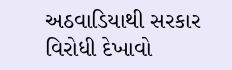અઠવાડિયાથી સરકાર વિરોધી દેખાવો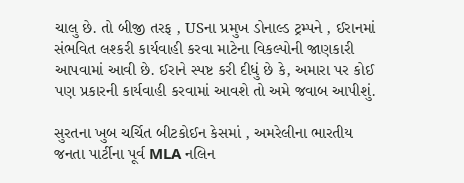ચાલુ છે. તો બીજી તરફ , USના પ્રમુખ ડોનાલ્ડ ટ્રમ્પને , ઈરાનમાં સંભવિત લશ્કરી કાર્યવાહી કરવા માટેના વિકલ્પોની જાણકારી આપવામાં આવી છે. ઈરાને સ્પષ્ટ કરી દીધું છે કે, અમારા પર કોઈ પણ પ્રકારની કાર્યવાહી કરવામાં આવશે તો અમે જવાબ આપીશું.

સુરતના ખુબ ચર્ચિત બીટકોઈન કેસમાં , અમરેલીના ભારતીય જનતા પાર્ટીના પૂર્વ MLA નલિન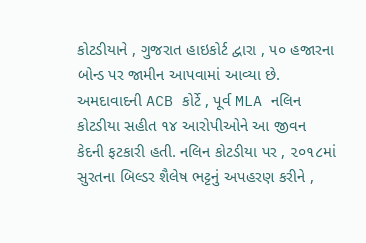કોટડીયાને , ગુજરાત હાઇકોર્ટ દ્વારા , ૫૦ હજારના બોન્ડ પર જામીન આપવામાં આવ્યા છે. અમદાવાદની ACB કોર્ટે , પૂર્વ MLA નલિન કોટડીયા સહીત ૧૪ આરોપીઓને આ જીવન કેદની ફટકારી હતી. નલિન કોટડીયા પર , ૨૦૧૮માં સુરતના બિલ્ડર શૈલેષ ભટ્ટનું અપહરણ કરીને ,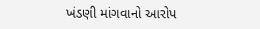ખંડણી માંગવાનો આરોપ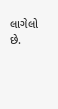લાગેલો છે.